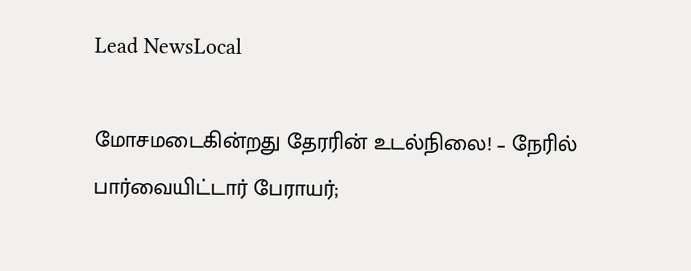Lead NewsLocal

மோசமடைகின்றது தேரரின் உடல்நிலை! – நேரில் பார்வையிட்டார் பேராயர்;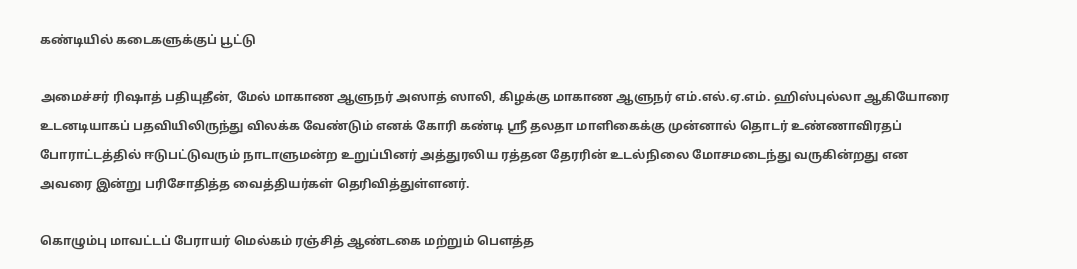கண்டியில் கடைகளுக்குப் பூட்டு

அமைச்சர் ரிஷாத் பதியுதீன், மேல் மாகாண ஆளுநர் அஸாத் ஸாலி, கிழக்கு மாகாண ஆளுநர் எம்.எல்.ஏ.எம். ஹிஸ்புல்லா ஆகியோரை உடனடியாகப் பதவியிலிருந்து விலக்க வேண்டும் எனக் கோரி கண்டி ஸ்ரீ தலதா மாளிகைக்கு முன்னால் தொடர் உண்ணாவிரதப் போராட்டத்தில் ஈடுபட்டுவரும் நாடாளுமன்ற உறுப்பினர் அத்துரலிய ரத்தன தேரரின் உடல்நிலை மோசமடைந்து வருகின்றது என அவரை இன்று பரிசோதித்த வைத்தியர்கள் தெரிவித்துள்ளனர்.

கொழும்பு மாவட்டப் பேராயர் மெல்கம் ரஞ்சித் ஆண்டகை மற்றும் பௌத்த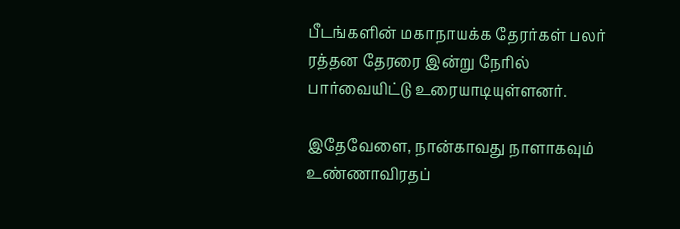பீடங்களின் மகாநாயக்க தேரர்கள் பலர் ரத்தன தேரரை இன்று நேரில் பார்வையிட்டு உரையாடியுள்ளனர்.

இதேவேளை, நான்காவது நாளாகவும் உண்ணாவிரதப்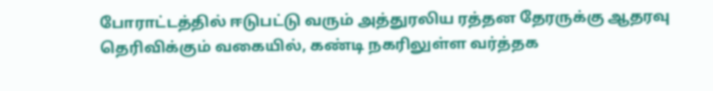போராட்டத்தில் ஈடுபட்டு வரும் அத்துரலிய ரத்தன தேரருக்கு ஆதரவு தெரிவிக்கும் வகையில், கண்டி நகரிலுள்ள வர்த்தக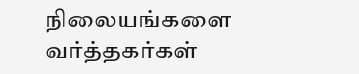நிலையங்களை வர்த்தகர்கள்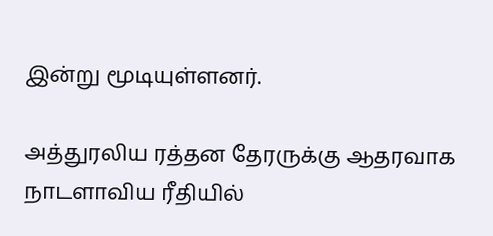இன்று மூடியுள்ளனர்.

அத்துரலிய ரத்தன தேரருக்கு ஆதரவாக நாடளாவிய ரீதியில்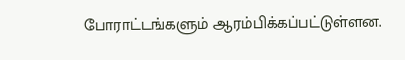போராட்டங்களும் ஆரம்பிக்கப்பட்டுள்ளன.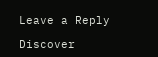Leave a Reply

Discover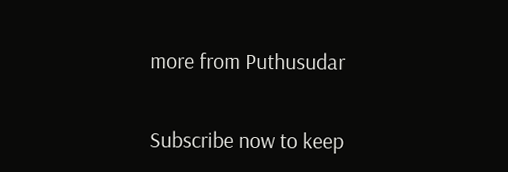more from Puthusudar

Subscribe now to keep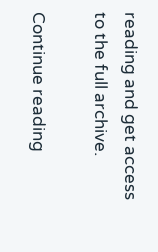reading and get access to the full archive.

Continue reading